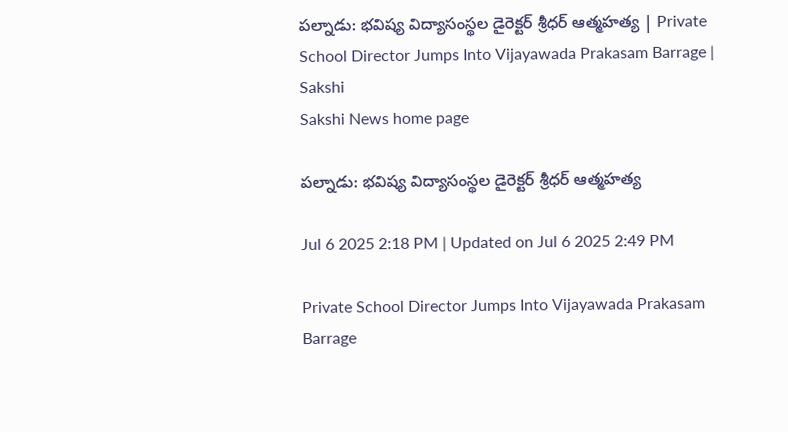పల్నాడు: భవిష్య విద్యాసంస్థల డైరెక్టర్‌ శ్రీధర్‌ ఆత్మహత్య | Private School Director Jumps Into Vijayawada Prakasam Barrage | Sakshi
Sakshi News home page

పల్నాడు: భవిష్య విద్యాసంస్థల డైరెక్టర్‌ శ్రీధర్‌ ఆత్మహత్య

Jul 6 2025 2:18 PM | Updated on Jul 6 2025 2:49 PM

Private School Director Jumps Into Vijayawada Prakasam Barrage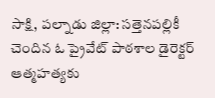సాక్షి, పల్నాడు జిల్లా: సత్తెనపల్లికీ చెందిన ఓ ప్రైవేట్‌ పాఠశాల డైరెక్టర్ ఆత్మహత్యకు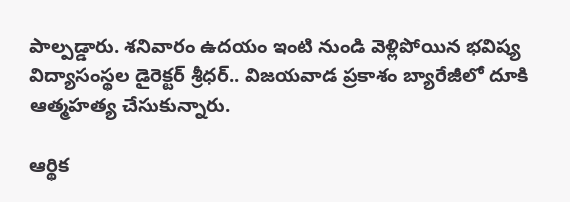పాల్పడ్డారు. శనివారం ఉదయం ఇంటి నుండి వెళ్లిపోయిన భవిష్య విద్యాసంస్థల డైరెక్టర్‌ శ్రీధర్.. విజయవాడ ప్రకాశం బ్యారేజీలో దూకి  ఆత్మహత్య చేసుకున్నారు.

ఆర్థిక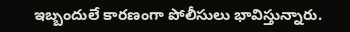ఇబ్బందులే కారణంగా పోలీసులు భావిస్తున్నారు.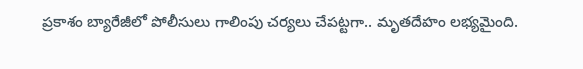ప్రకాశం బ్యారేజీలో పోలీసులు గాలింపు చర్యలు చేపట్టగా.. మృతదేహం లభ్యమైంది.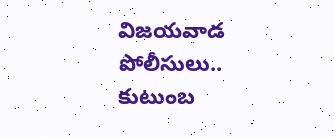విజయవాడ పోలీసులు.. కుటుంబ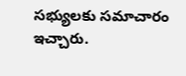సభ్యులకు సమాచారం ఇచ్చారు.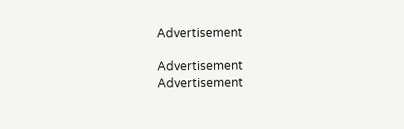Advertisement

Advertisement
Advertisement